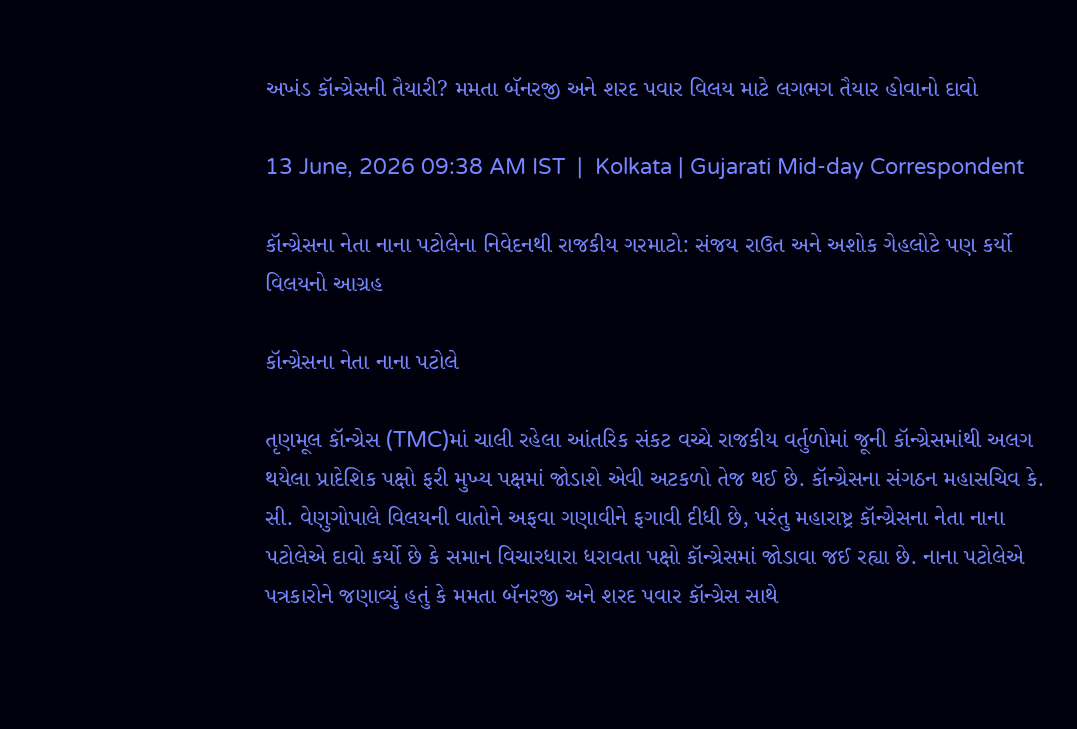અખંડ કૉન્ગ્રેસની તૈયારી? મમતા બૅનરજી અને શરદ પવાર વિલય માટે લગભગ તૈયાર હોવાનો દાવો

13 June, 2026 09:38 AM IST  |  Kolkata | Gujarati Mid-day Correspondent

કૉન્ગ્રેસના નેતા નાના પટોલેના નિવેદનથી રાજકીય ગરમાટો: સંજય રાઉત અને અશોક ગેહલોટે પણ કર્યો વિલયનો આગ્રહ

કૉન્ગ્રેસના નેતા નાના પટોલે

તૃણમૂલ કૉન્ગ્રેસ (TMC)માં ચાલી રહેલા આંતરિક સંકટ વચ્ચે રાજકીય વર્તુળોમાં જૂની કૉન્ગ્રેસમાંથી અલગ થયેલા પ્રાદેશિક પક્ષો ફરી મુખ્ય પક્ષમાં જોડાશે એવી અટકળો તેજ થઈ છે. કૉન્ગ્રેસના સંગઠન મહાસચિવ કે. સી. વેણુગોપાલે વિલયની વાતોને અફવા ગણાવીને ફગાવી દીધી છે, પરંતુ મહારાષ્ટ્ર કૉન્ગ્રેસના નેતા નાના પટોલેએ દાવો કર્યો છે કે સમાન વિચારધારા ધરાવતા પક્ષો કૉન્ગ્રેસમાં જોડાવા જઈ રહ્યા છે. નાના પટોલેએ પત્રકારોને જણાવ્યું હતું કે મમતા બૅનરજી અને શરદ પવાર કૉન્ગ્રેસ સાથે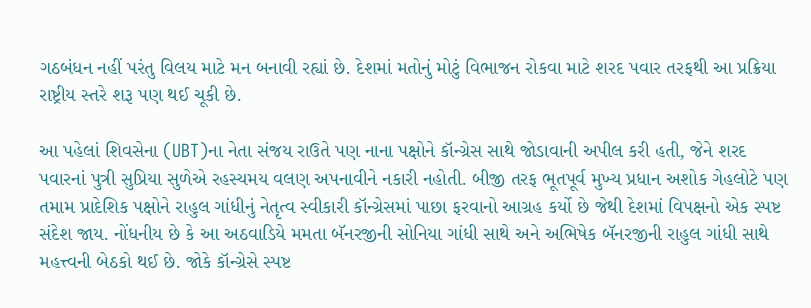ગઠબંધન નહીં પરંતુ વિલય માટે મન બનાવી રહ્યાં છે. દેશમાં મતોનું મોટું વિભાજન રોકવા માટે શરદ પવાર તરફથી આ પ્રક્રિયા રાષ્ટ્રીય સ્તરે શરૂ પણ થઈ ચૂકી છે.

આ પહેલાં શિવસેના (UBT)ના નેતા સંજય રાઉતે પણ નાના પક્ષોને કૉન્ગ્રેસ સાથે જોડાવાની અપીલ કરી હતી, જેને શરદ પવારનાં પુત્રી સુપ્રિયા સુળેએ રહસ્યમય વલણ અપનાવીને નકારી નહોતી. બીજી તરફ ભૂતપૂર્વ મુખ્ય પ્રધાન અશોક ગેહલોટે પણ તમામ પ્રાદેશિક પક્ષોને રાહુલ ગાંધીનું નેતૃત્વ સ્વીકારી કૉન્ગ્રેસમાં પાછા ફરવાનો આગ્રહ કર્યો છે જેથી દેશમાં વિપક્ષનો એક સ્પષ્ટ સંદેશ જાય. નોંધનીય છે કે આ અઠવાડિયે મમતા બૅનરજીની સોનિયા ગાંધી સાથે અને અભિષેક બૅનરજીની રાહુલ ગાંધી સાથે મહત્ત્વની બેઠકો થઈ છે. જોકે કૉન્ગ્રેસે સ્પષ્ટ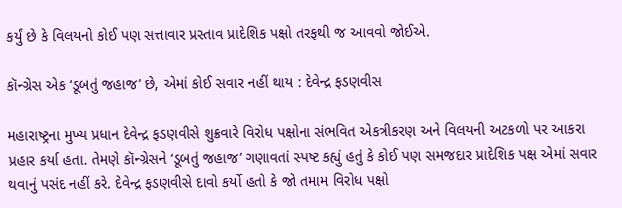કર્યું છે કે વિલયનો કોઈ પણ સત્તાવાર પ્રસ્તાવ પ્રાદેશિક પક્ષો તરફથી જ આવવો જોઈએ.

કૉન્ગ્રેસ એક ‘ડૂબતું જહાજ’ છે, એમાં કોઈ સવાર નહીં થાય : દેવેન્દ્ર ફડણવીસ

મહારાષ્ટ્રના મુખ્ય પ્રધાન દેવેન્દ્ર ફડણવીસે શુક્રવારે વિરોધ પક્ષોના સંભવિત એકત્રીકરણ અને વિલયની અટકળો પર આકરા પ્રહાર કર્યા હતા. તેમણે કૉન્ગ્રેસને ‘ડૂબતું જહાજ’ ગણાવતાં સ્પષ્ટ કહ્યું હતું કે કોઈ પણ સમજદાર પ્રાદેશિક પક્ષ એમાં સવાર થવાનું પસંદ નહીં કરે. દેવેન્દ્ર ફડણવીસે દાવો કર્યો હતો કે જો તમામ વિરોધ પક્ષો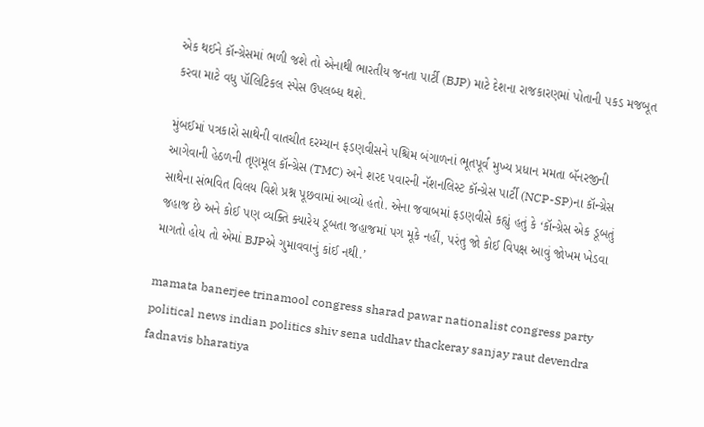એક થઈને કૉન્ગ્રેસમાં ભળી જશે તો એનાથી ભારતીય જનતા પાર્ટી (BJP) માટે દેશના રાજકારણમાં પોતાની પકડ મજબૂત કરવા માટે વધુ પૉલિટિકલ સ્પેસ ઉપલબ્ધ થશે.

મુંબઈમાં પત્રકારો સાથેની વાતચીત દરમ્યાન ફડણવીસને પશ્ચિમ બંગાળનાં ભૂતપૂર્વ મુખ્ય પ્રધાન મમતા બૅનરજીની આગેવાની હેઠળની તૃણમૂલ કૉન્ગ્રેસ (TMC) અને શરદ પવારની નૅશનલિસ્ટ કૉન્ગ્રેસ પાર્ટી (NCP-SP)ના કૉન્ગ્રેસ સાથેના સંભવિત વિલય વિશે પ્રશ્ન પૂછવામાં આવ્યો હતો. એના જવાબમાં ફડણવીસે કહ્યું હતું કે ‘કૉન્ગ્રેસ એક ડૂબતું જહાજ છે અને કોઈ પણ વ્યક્તિ ક્યારેય ડૂબતા જહાજમાં પગ મૂકે નહીં, પરંતુ જો કોઈ વિપક્ષ આવું જોખમ ખેડવા માગતો હોય તો એમાં BJPએ ગુમાવવાનું કાંઈ નથી.’

mamata banerjee trinamool congress sharad pawar nationalist congress party political news indian politics shiv sena uddhav thackeray sanjay raut devendra fadnavis bharatiya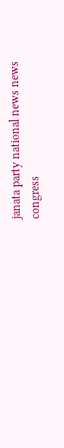janata party national news news congress